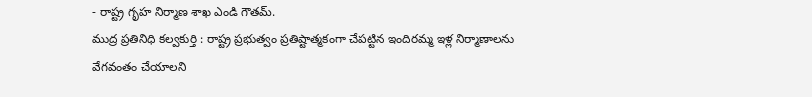- రాష్ట్ర గృహ నిర్మాణ శాఖ ఎండి గౌతమ్.
ముద్ర ప్రతినిధి కల్వకుర్తి : రాష్ట్ర ప్రభుత్వం ప్రతిష్టాత్మకంగా చేపట్టిన ఇందిరమ్మ ఇళ్ల నిర్మాణాలను వేగవంతం చేయాలని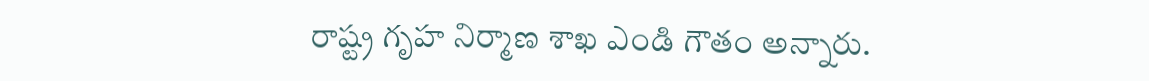రాష్ట్ర గృహ నిర్మాణ శాఖ ఎండి గౌతం అన్నారు.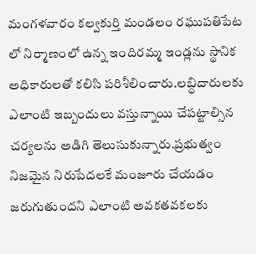మంగళవారం కల్వకుర్తి మండలం రఘుపతిపేట లో నిర్మాణంలో ఉన్న ఇందిరమ్మ ఇండ్లను స్థానిక అధికారులతో కలిసి పరిశీలించారు.లబ్ధిదారులకు ఎలాంటి ఇబ్బందులు వస్తున్నాయి చేపట్టాల్సిన చర్యలను అడిగి తెలుసుకున్నారు.ప్రభుత్వం నిజమైన నిరుపేదలకే మంజూరు చేయడం జరుగుతుందని ఎలాంటి అవకతవకలకు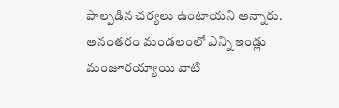పాల్పడిన చర్యలు ఉంటాయని అన్నారు. అనంతరం మండలంలో ఎన్ని ఇండ్లు మంజూరయ్యాయి వాటి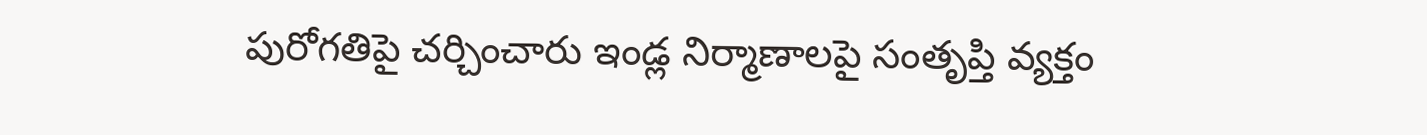పురోగతిపై చర్చించారు ఇండ్ల నిర్మాణాలపై సంతృప్తి వ్యక్తం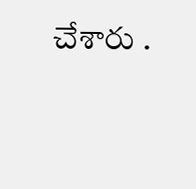చేశారు .